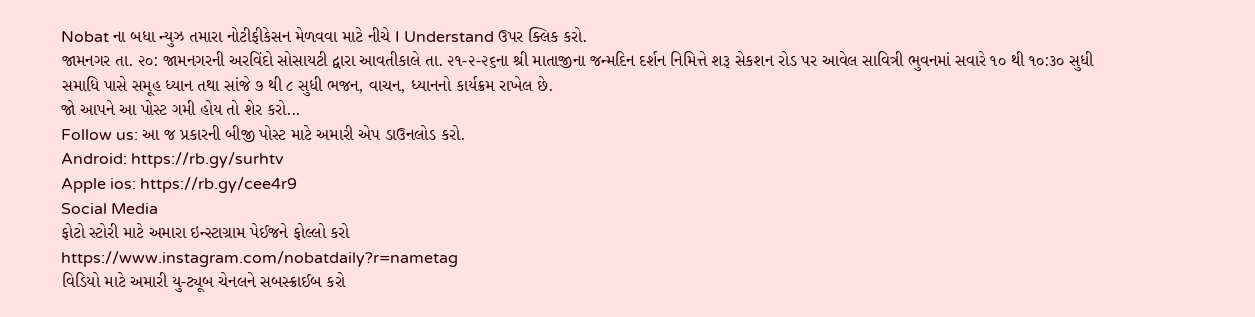Nobat ના બધા ન્યુઝ તમારા નોટીફીકેસન મેળવવા માટે નીચે I Understand ઉપર ક્લિક કરો.
જામનગર તા. ૨૦: જામનગરની અરવિંદો સોસાયટી દ્વારા આવતીકાલે તા. ૨૧-૨-૨૬ના શ્રી માતાજીના જન્મદિન દર્શન નિમિત્તે શરૂ સેકશન રોડ પર આવેલ સાવિત્રી ભુવનમાં સવારે ૧૦ થી ૧૦:૩૦ સુધી સમાધિ પાસે સમૂહ ધ્યાન તથા સાંજે ૭ થી ૮ સુધી ભજન, વાચન, ધ્યાનનો કાર્યક્રમ રાખેલ છે.
જો આપને આ પોસ્ટ ગમી હોય તો શેર કરો...
Follow us: આ જ પ્રકારની બીજી પોસ્ટ માટે અમારી એપ ડાઉનલોડ કરો.
Android: https://rb.gy/surhtv
Apple ios: https://rb.gy/cee4r9
Social Media
ફોટો સ્ટોરી માટે અમારા ઇન્સ્ટાગ્રામ પેઈજને ફોલ્લો કરો
https://www.instagram.com/nobatdaily?r=nametag
વિડિયો માટે અમારી યુ-ટ્યૂબ ચેનલને સબસ્ક્રાઈબ કરો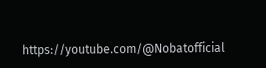https://youtube.com/@Nobatofficial